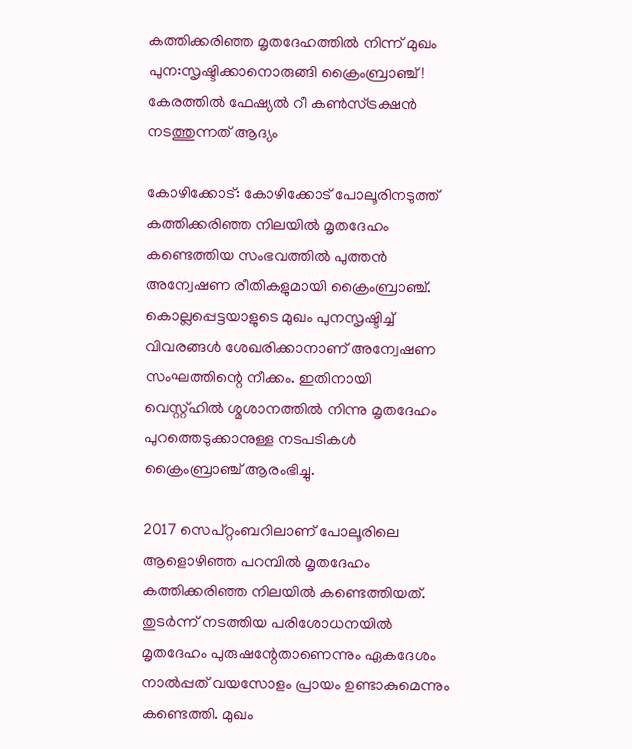കത്തിക്കരിഞ്ഞ മൃതദേഹത്തില്‍ നിന്ന് മുഖം പുന:സൃഷ്ടിക്കാനൊരുങ്ങി ക്രൈംബ്രാഞ്ച്! കേരത്തില്‍ ഫേഷ്യല്‍ റീ കണ്‍സ്ട്രക്ഷന്‍ നടത്തുന്നത് ആദ്യം

കോഴിക്കോട്: കോഴിക്കോട് പോലൂരിനടുത്ത് കത്തിക്കരിഞ്ഞ നിലയില്‍ മൃതദേഹം കണ്ടെത്തിയ സംഭവത്തില്‍ പുത്തന്‍ അന്വേഷണ രീതികളുമായി ക്രൈംബ്രാഞ്ച്. കൊല്ലപ്പെട്ടയാളുടെ മുഖം പുനസൃഷ്ടിച്ച് വിവരങ്ങള്‍ ശേഖരിക്കാനാണ് അന്വേഷണ സംഘത്തിന്റെ നീക്കം. ഇതിനായി വെസ്റ്റ്ഹില്‍ ശ്മശാനത്തില്‍ നിന്നു മൃതദേഹം പുറത്തെടുക്കാനുള്ള നടപടികള്‍ ക്രൈംബ്രാഞ്ച് ആരംഭിച്ചു.

2017 സെപ്റ്റംബറിലാണ് പോലൂരിലെ ആളൊഴിഞ്ഞ പറമ്പില്‍ മൃതദേഹം കത്തിക്കരിഞ്ഞ നിലയില്‍ കണ്ടെത്തിയത്. തുടര്‍ന്ന് നടത്തിയ പരിശോധനയില്‍ മൃതദേഹം പുരുഷന്റേതാണെന്നും ഏകദേശം നാല്‍പ്പത് വയസോളം പ്രായം ഉണ്ടാകുമെന്നും കണ്ടെത്തി. മുഖം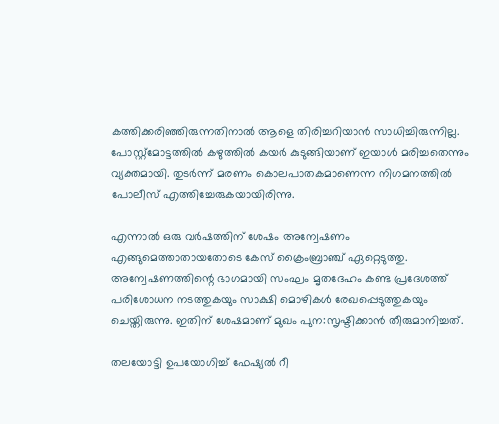കത്തിക്കരിഞ്ഞിരുന്നതിനാല്‍ ആളെ തിരിച്ചറിയാന്‍ സാധിച്ചിരുന്നില്ല. പോസ്റ്റ്മോട്ടത്തില്‍ കഴുത്തില്‍ കയര്‍ കുടുങ്ങിയാണ് ഇയാള്‍ മരിച്ചതെന്നും വ്യക്തമായി. തുടര്‍ന്ന് മരണം കൊലപാതകമാണെന്ന നിഗമനത്തില്‍ പോലീസ് എത്തിച്ചേരുകയായിരിന്നു.

എന്നാല്‍ ഒരു വര്‍ഷത്തിന് ശേഷം അന്വേഷണം എങ്ങുമെത്താതായതോടെ കേസ് ക്രൈംബ്രാഞ്ച് ഏറ്റെടുത്തു. അന്വേഷണത്തിന്റെ ഭാഗമായി സംഘം മൃതദേഹം കണ്ട പ്രദേശത്ത് പരിശോധന നടത്തുകയും സാക്ഷി മൊഴികള്‍ രേഖപ്പെടുത്തുകയും ചെയ്തിരുന്നു. ഇതിന് ശേഷമാണ് മുഖം പുന:സൃഷ്ടിക്കാന്‍ തീരുമാനിച്ചത്.

തലയോട്ടി ഉപയോഗിച്ച് ഫേഷ്യല്‍ റീ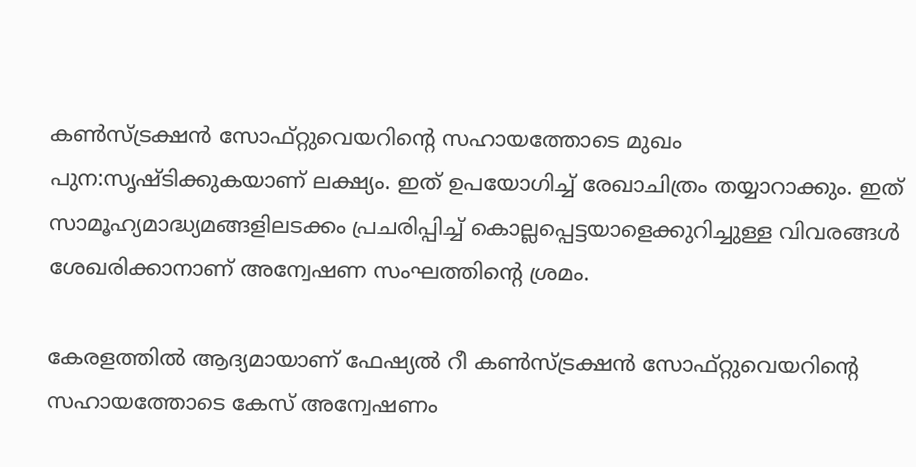കണ്‍സ്ട്രക്ഷന്‍ സോഫ്റ്റുവെയറിന്റെ സഹായത്തോടെ മുഖം പുന:സൃഷ്ടിക്കുകയാണ് ലക്ഷ്യം. ഇത് ഉപയോഗിച്ച് രേഖാചിത്രം തയ്യാറാക്കും. ഇത് സാമൂഹ്യമാദ്ധ്യമങ്ങളിലടക്കം പ്രചരിപ്പിച്ച് കൊല്ലപ്പെട്ടയാളെക്കുറിച്ചുള്ള വിവരങ്ങള്‍ ശേഖരിക്കാനാണ് അന്വേഷണ സംഘത്തിന്റെ ശ്രമം.

കേരളത്തില്‍ ആദ്യമായാണ് ഫേഷ്യല്‍ റീ കണ്‍സ്ട്രക്ഷന്‍ സോഫ്റ്റുവെയറിന്റെ സഹായത്തോടെ കേസ് അന്വേഷണം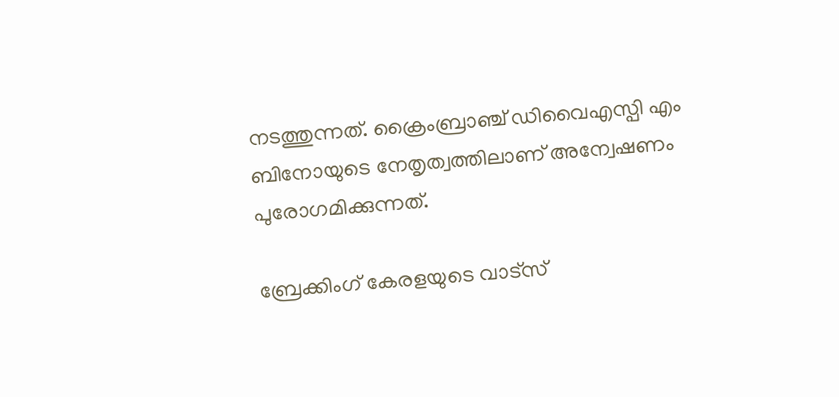നടത്തുന്നത്. ക്രൈംബ്രാഞ്ച് ഡിവൈഎസ്പി എം ബിനോയുടെ നേതൃത്വത്തിലാണ് അന്വേഷണം പുരോഗമിക്കുന്നത്.

ബ്രേക്കിംഗ് കേരളയുടെ വാട്സ്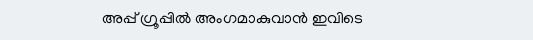അപ്പ് ഗ്രൂപ്പിൽ അംഗമാകുവാൻ ഇവിടെ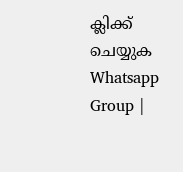ക്ലിക്ക് ചെയ്യുക Whatsapp Group |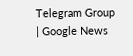Telegram Group | Google News